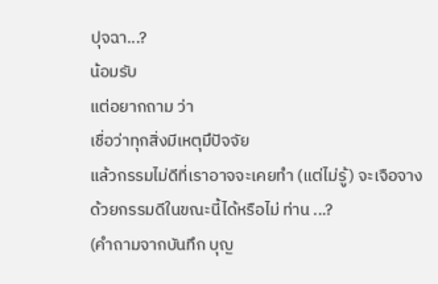ปุจฉา...?
น้อมรับ
แต่อยากถาม ว่า
เชื่อว่าทุกสิ่งมีเหตุมึปัจจัย
แล้วกรรมไม่ดีที่เราอาจจะเคยทำ (แต่ไม่รู้) จะเจือจางด้วยกรรมดีในขณะนี้ได้หรือไม่ ท่าน ...?
(คำถามจากบันทึก บุญ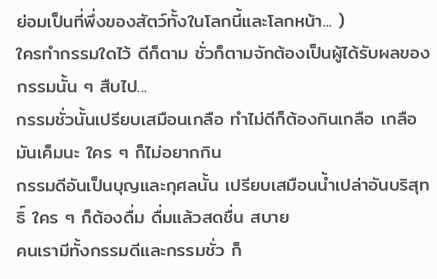ย่อมเป็นที่พึ่งของสัตว์ทั้งในโลกนี้และโลกหน้า... )
ใครทำกรรมใดไว้ ดีก็ตาม ชั่วก็ตามจักต้องเป็นผู้ได้รับผลของกรรมนั้น ๆ สืบไป...
กรรมชั่วนั้นเปรียบเสมือนเกลือ ทำไม่ดีก็ต้องกินเกลือ เกลือมันเค็มนะ ใคร ๆ ก็ไม่อยากกิน
กรรมดีอันเป็นบุญและกุศลนั้น เปรียบเสมือนน้ำเปล่าอันบริสุทธิ์ ใคร ๆ ก็ต้องดื่ม ดื่มแล้วสดชื่น สบาย
คนเรามีทั้งกรรมดีและกรรมชั่ว ก็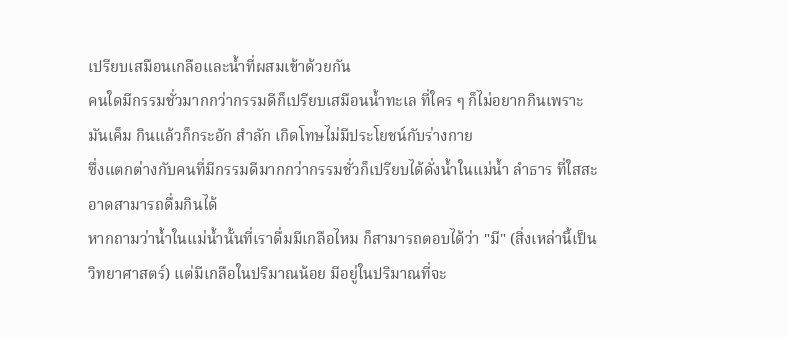เปรียบเสมือนเกลือและน้ำที่ผสมเข้าด้วยกัน
คนใดมีกรรมชั่วมากกว่ากรรมดีก็เปรียบเสมือนน้ำทะเล ที่ใคร ๆ ก็ไม่อยากกินเพราะมันเค็ม กินแล้วก็กระอัก สำลัก เกิดโทษไม่มีประโยชน์กับร่างกาย
ซึ่งแตกต่างกับคนที่มีกรรมดีมากกว่ากรรมชั่วก็เปรียบได้ดั่งน้ำในแม่น้ำ ลำธาร ที่ใสสะอาดสามารถดื่มกินได้
หากถามว่าน้ำในแม่น้ำนั้นที่เราดื่มมีเกลือไหม ก็สามารถตอบได้ว่า "มี" (สิ่งเหล่านี้เป็นวิทยาศาสตร์) แต่มีเกลือในปริมาณน้อย มีอยู่ในปริมาณที่จะ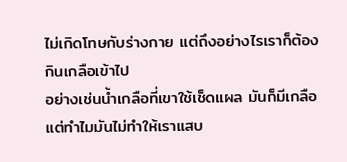ไม่เกิดโทษกับร่างกาย แต่ถึงอย่างไรเราก็ต้องกินเกลือเข้าไป
อย่างเช่นน้ำเกลือที่เขาใช้เช็ดแผล มันก็มีเกลือ แต่ทำไมมันไม่ทำให้เราแสบ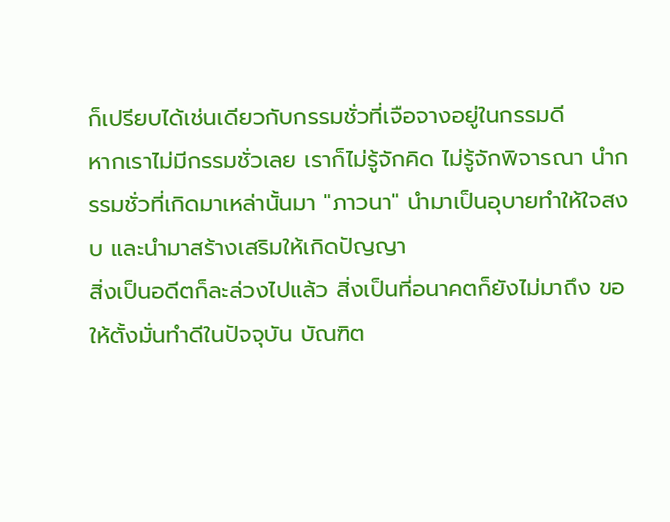ก็เปรียบได้เช่นเดียวกับกรรมชั่วที่เจือจางอยู่ในกรรมดี
หากเราไม่มีกรรมชั่วเลย เราก็ไม่รู้จักคิด ไม่รู้จักพิจารณา นำกรรมชั่วที่เกิดมาเหล่านั้นมา "ภาวนา" นำมาเป็นอุบายทำให้ใจสงบ และนำมาสร้างเสริมให้เกิดปัญญา
สิ่งเป็นอดีตก็ละล่วงไปแล้ว สิ่งเป็นที่อนาคตก็ยังไม่มาถึง ขอให้ตั้งมั่นทำดีในปัจจุบัน บัณฑิต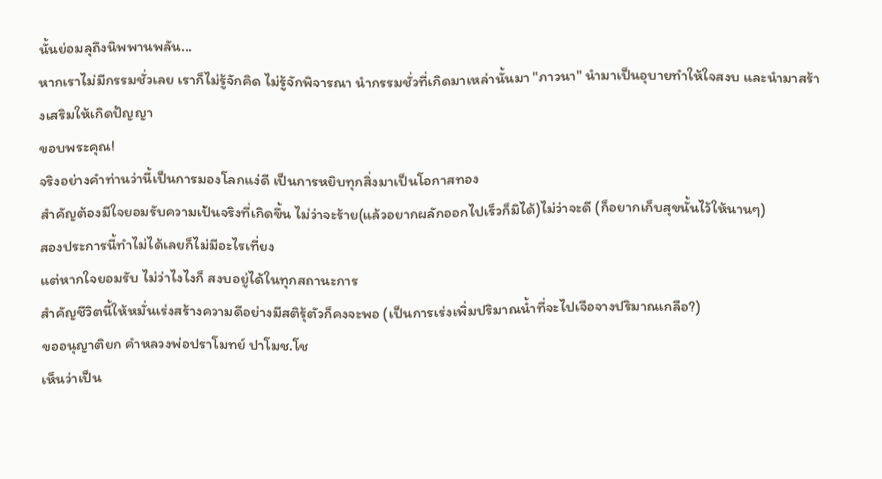นั้นย่อมลุถึงนิพพานพลัน...
หากเราไม่มีกรรมชั่วเลย เราก็ไม่รู้จักคิด ไม่รู้จักพิจารณา นำกรรมชั่วที่เกิดมาเหล่านั้นมา "ภาวนา" นำมาเป็นอุบายทำให้ใจสงบ และนำมาสร้างเสริมให้เกิดปัญญา
ขอบพระคุณ!
จริงอย่างคำท่านว่านี้เป็นการมองโลกแง่ดี เป็นการหยิบทุกสิ่งมาเป็นโอกาสทอง
สำคัญต้องมีใจยอมรับความเป้นจริงที่เกิดขึ้น ไม่ว่าจะร้าย(แล้วอยากผลักออกไปเร็วก็มิได้)ไม่ว่าจะดี (ก็อยากเก็บสุขนั้นไว้ให้นานๆ)
สองประการนี้ทำไม่ได้เลยก็ไม่มีอะไรเที่ยง
แต่หากใจยอมรับ ไม่ว่าไงไงก็ สงบอยู่ได้ในทุกสถานะการ
สำคัญชีวิตนี้ให้หมั่นเร่งสร้างความดีอย่างมีสติรุ้ตัวก็คงจะพอ (เป็นการเร่งเพิ่มปริมาณน้ำที่จะไปเจือจางปริมาณเกลือ?)
ขออนุญาติยก คำหลวงพ่อปราโมทย์ ปาโมช.โช
เห็นว่าเป็น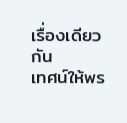เรื่องเดียวกัน
เทศน์ให้พร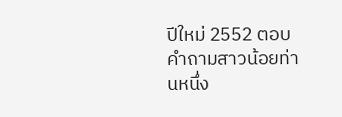ปีใหม่ 2552 ตอบคำถามสาวน้อยท่านหนึ่ง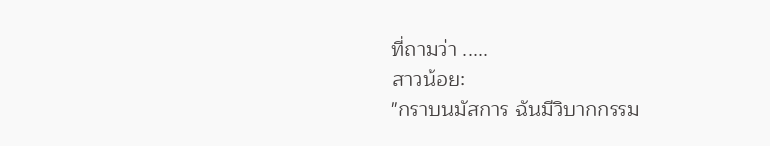ที่ถามว่า .....
สาวน้อย:
"กราบนมัสการ ฉันมีวิบากกรรม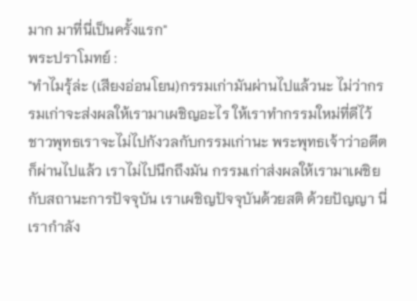มาก มาที่นี่เป็นครั้งแรก"
พระปราโมทย์ :
"ทำไมรุ้ล่ะ (เสียงอ่อนโยน)กรรมเก่ามันผ่านไปแล้วนะ ไม่ว่ากรรมเก่าจะส่งผลให้เรามาเผชิญอะไร ให้เราทำกรรมใหม่ที่ดีไว้ ชาวพุทธเราจะไม่ไปกังวลกับกรรมเก่านะ พระพุทธเจ้าว่าอดีตก็ผ่านไปแล้ว เราไม่ไปนึกถึงมัน กรรมเก่าส่งผลให้เรามาเผชิยกับสถานะการปัจจุบัน เราเผชิญปัจจุบันด้วยสติ ด้วยปัญญา นี่เรากำลัง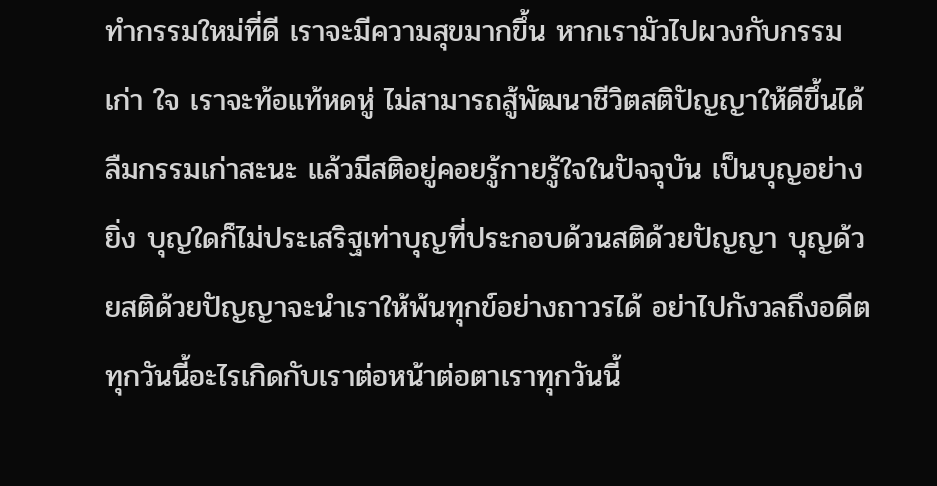ทำกรรมใหม่ที่ดี เราจะมีความสุขมากขึ้น หากเรามัวไปผวงกับกรรมเก่า ใจ เราจะท้อแท้หดหู่ ไม่สามารถสู้พัฒนาชีวิตสติปัญญาให้ดีขึ้นได้ ลืมกรรมเก่าสะนะ แล้วมีสติอยู่คอยรู้กายรู้ใจในปัจจุบัน เป็นบุญอย่างยิ่ง บุญใดก็ไม่ประเสริฐเท่าบุญที่ประกอบด้วนสติด้วยปัญญา บุญด้วยสติด้วยปัญญาจะนำเราให้พ้นทุกข์อย่างถาวรได้ อย่าไปกังวลถึงอดีต ทุกวันนี้อะไรเกิดกับเราต่อหน้าต่อตาเราทุกวันนี้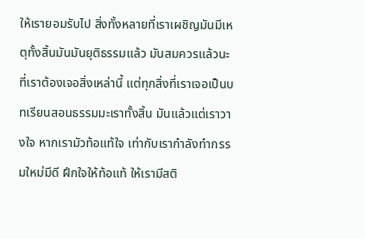ให้เรายอมรับไป สิ่งทั้งหลายที่เราเผชิญมันมีเหตุทั้งสิ้นมันมันยุติธรรมแล้ว มันสมควรแล้วนะที่เราต้องเจอสิ่งเหล่านี้ แต่ทุกสิ่งที่เราเจอเป็นบทเรียนสอนธรรมมะเราทั้งสิ้น มันแล้วแต่เราวางใจ หากเรามัวท้อแท้ใจ เท่ากับเรากำลังทำกรรมใหม่มีดี ฝึกใจให้ท้อแท้ ให้เรามีสติ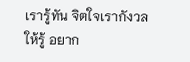เรารู้ทัน จิตใจเรากังวลให้รู้ อยาก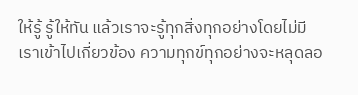ให้รู้ รู้ให้ทัน แล้วเราจะรู้ทุกสิ่งทุกอย่างโดยไม่มีเราเข้าไปเกี่ยวข้อง ความทุกข์ทุกอย่างจะหลุดลอ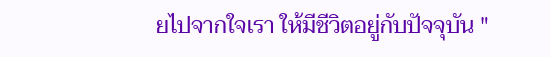ยไปจากใจเรา ให้มีชีวิตอยู่กับปัจจุบัน "